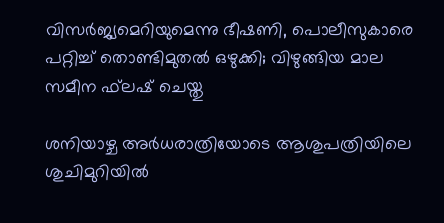വിസര്‍ജ്യമെറിയുമെന്നു ഭീഷണി, പൊലീസുകാരെ പറ്റിച്ച് തൊണ്ടിമുതല്‍ ഒഴുക്കി; വിഴുങ്ങിയ മാല സമീന ഫ്‌ലഷ് ചെയ്തു

ശനിയാഴ്ച അര്‍ധരാത്രിയോടെ ആശുപത്രിയിലെ ശുചിമുറിയില്‍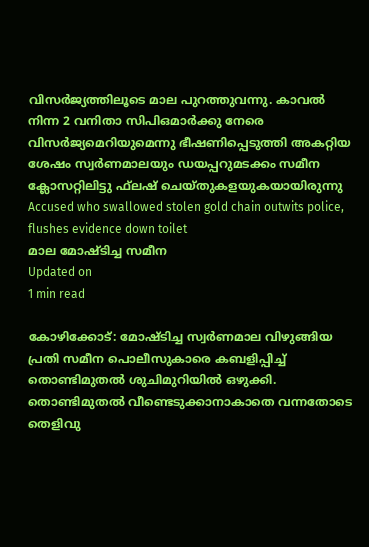വിസര്‍ജ്യത്തിലൂടെ മാല പുറത്തുവന്നു. കാവല്‍ നിന്ന 2 വനിതാ സിപിഒമാര്‍ക്കു നേരെ വിസര്‍ജ്യമെറിയുമെന്നു ഭീഷണിപ്പെടുത്തി അകറ്റിയ ശേഷം സ്വര്‍ണമാലയും ഡയപ്പറുമടക്കം സമീന ക്ലോസറ്റിലിട്ടു ഫ്‌ലഷ് ചെയ്തുകളയുകയായിരുന്നു
Accused who swallowed stolen gold chain outwits police, flushes evidence down toilet
മാല മോഷ്ടിച്ച സമീന
Updated on
1 min read

കോഴിക്കോട്: മോഷ്ടിച്ച സ്വര്‍ണമാല വിഴുങ്ങിയ പ്രതി സമീന പൊലീസുകാരെ കബളിപ്പിച്ച് തൊണ്ടിമുതല്‍ ശുചിമുറിയില്‍ ഒഴുക്കി. തൊണ്ടിമുതല്‍ വീണ്ടെടുക്കാനാകാതെ വന്നതോടെ തെളിവു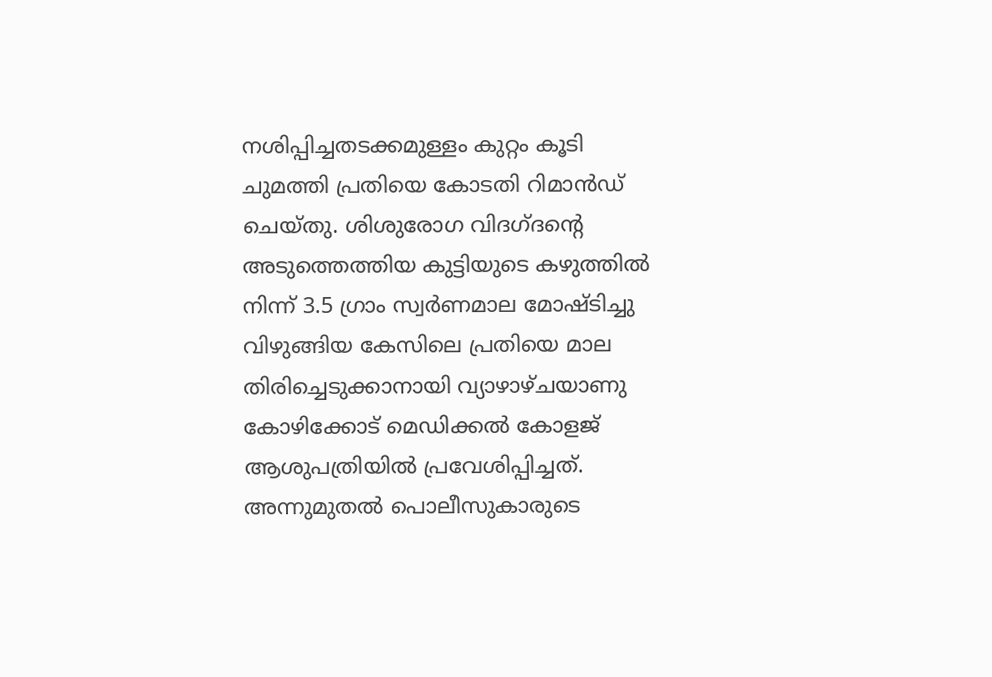നശിപ്പിച്ചതടക്കമുള്ളം കുറ്റം കൂടി ചുമത്തി പ്രതിയെ കോടതി റിമാന്‍ഡ് ചെയ്തു. ശിശുരോഗ വിദഗ്ദന്റെ അടുത്തെത്തിയ കുട്ടിയുടെ കഴുത്തില്‍ നിന്ന് 3.5 ഗ്രാം സ്വര്‍ണമാല മോഷ്ടിച്ചു വിഴുങ്ങിയ കേസിലെ പ്രതിയെ മാല തിരിച്ചെടുക്കാനായി വ്യാഴാഴ്ചയാണു കോഴിക്കോട് മെഡിക്കല്‍ കോളജ് ആശുപത്രിയില്‍ പ്രവേശിപ്പിച്ചത്. അന്നുമുതല്‍ പൊലീസുകാരുടെ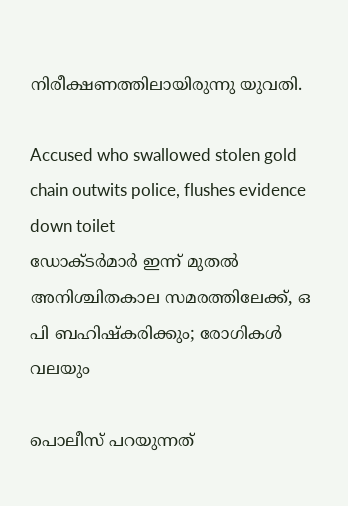നിരീക്ഷണത്തിലായിരുന്നു യുവതി.

Accused who swallowed stolen gold chain outwits police, flushes evidence down toilet
ഡോക്ടര്‍മാര്‍ ഇന്ന് മുതല്‍ അനിശ്ചിതകാല സമരത്തിലേക്ക്, ഒ പി ബഹിഷ്‌കരിക്കും; രോഗികള്‍ വലയും

പൊലീസ് പറയുന്നത്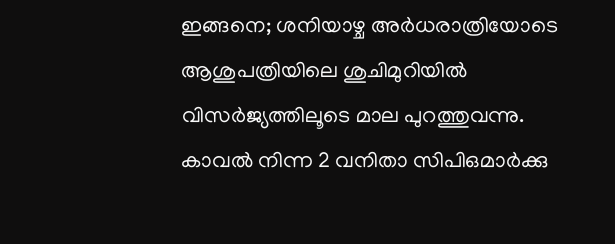ഇങ്ങനെ; ശനിയാഴ്ച അര്‍ധരാത്രിയോടെ ആശുപത്രിയിലെ ശുചിമുറിയില്‍ വിസര്‍ജ്യത്തിലൂടെ മാല പുറത്തുവന്നു. കാവല്‍ നിന്ന 2 വനിതാ സിപിഒമാര്‍ക്കു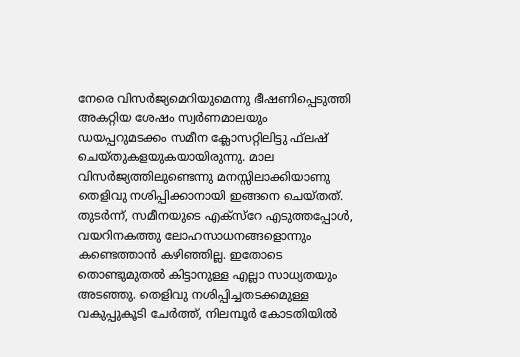നേരെ വിസര്‍ജ്യമെറിയുമെന്നു ഭീഷണിപ്പെടുത്തി അകറ്റിയ ശേഷം സ്വര്‍ണമാലയും ഡയപ്പറുമടക്കം സമീന ക്ലോസറ്റിലിട്ടു ഫ്‌ലഷ് ചെയ്തുകളയുകയായിരുന്നു. മാല വിസര്‍ജ്യത്തിലുണ്ടെന്നു മനസ്സിലാക്കിയാണു തെളിവു നശിപ്പിക്കാനായി ഇങ്ങനെ ചെയ്തത്. തുടര്‍ന്ന്, സമീനയുടെ എക്‌സ്‌റേ എടുത്തപ്പോള്‍, വയറിനകത്തു ലോഹസാധനങ്ങളൊന്നും കണ്ടെത്താന്‍ കഴിഞ്ഞില്ല. ഇതോടെ തൊണ്ടുമുതല്‍ കിട്ടാനുള്ള എല്ലാ സാധ്യതയും അടഞ്ഞു. തെളിവു നശിപ്പിച്ചതടക്കമുള്ള വകുപ്പുകൂടി ചേര്‍ത്ത്, നിലമ്പൂര്‍ കോടതിയില്‍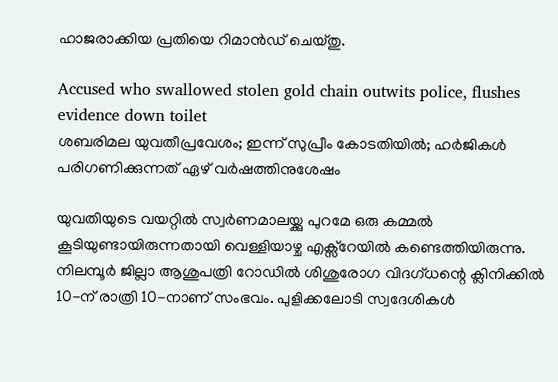ഹാജരാക്കിയ പ്രതിയെ റിമാന്‍ഡ് ചെയ്തു.

Accused who swallowed stolen gold chain outwits police, flushes evidence down toilet
ശബരിമല യുവതീപ്രവേശം; ഇന്ന് സുപ്രീം കോടതിയില്‍; ഹര്‍ജികള്‍ പരിഗണിക്കുന്നത് ഏഴ് വര്‍ഷത്തിനുശേഷം

യുവതിയുടെ വയറ്റില്‍ സ്വര്‍ണമാലയ്ക്കു പുറമേ ഒരു കമ്മല്‍ കൂടിയുണ്ടായിരുന്നതായി വെള്ളിയാഴ്ച എക്സ്‌റേയില്‍ കണ്ടെത്തിയിരുന്നു. നിലമ്പൂര്‍ ജില്ലാ ആശുപത്രി റോഡില്‍ ശിശുരോഗ വിദഗ്ധന്റെ ക്ലിനിക്കില്‍ 10-ന് രാത്രി 10-നാണ് സംഭവം. പുളിക്കലോടി സ്വദേശികള്‍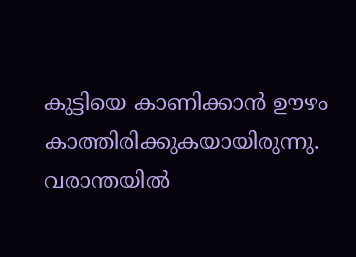കുട്ടിയെ കാണിക്കാന്‍ ഊഴം കാത്തിരിക്കുകയായിരുന്നു. വരാന്തയില്‍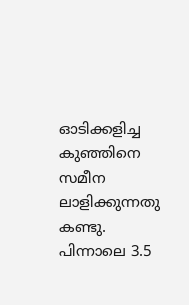ഓടിക്കളിച്ച കുഞ്ഞിനെ സമീന ലാളിക്കുന്നതു കണ്ടു. പിന്നാലെ 3.5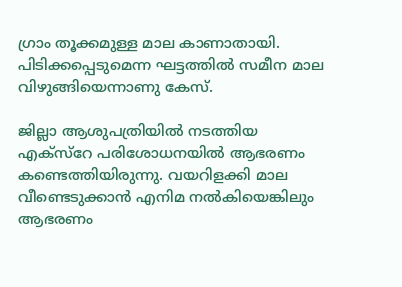ഗ്രാം തൂക്കമുള്ള മാല കാണാതായി. പിടിക്കപ്പെടുമെന്ന ഘട്ടത്തില്‍ സമീന മാല വിഴുങ്ങിയെന്നാണു കേസ്.

ജില്ലാ ആശുപത്രിയില്‍ നടത്തിയ എക്സ്‌റേ പരിശോധനയില്‍ ആഭരണം കണ്ടെത്തിയിരുന്നു. വയറിളക്കി മാല വീണ്ടെടുക്കാന്‍ എനിമ നല്‍കിയെങ്കിലും ആഭരണം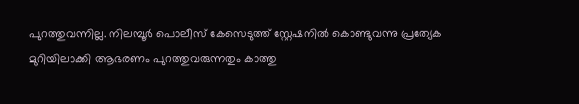പുറത്തുവന്നില്ല. നിലമ്പൂര്‍ പൊലീസ് കേസെടുത്ത് സ്റ്റേഷനില്‍ കൊണ്ടുവന്നു പ്രത്യേക മുറിയിലാക്കി ആഭരണം പുറത്തുവരുന്നതും കാത്തു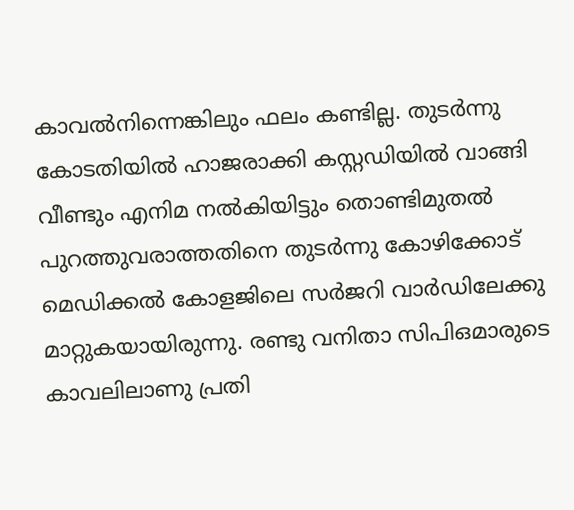കാവല്‍നിന്നെങ്കിലും ഫലം കണ്ടില്ല. തുടര്‍ന്നു കോടതിയില്‍ ഹാജരാക്കി കസ്റ്റഡിയില്‍ വാങ്ങി വീണ്ടും എനിമ നല്‍കിയിട്ടും തൊണ്ടിമുതല്‍ പുറത്തുവരാത്തതിനെ തുടര്‍ന്നു കോഴിക്കോട് മെഡിക്കല്‍ കോളജിലെ സര്‍ജറി വാര്‍ഡിലേക്കു മാറ്റുകയായിരുന്നു. രണ്ടു വനിതാ സിപിഒമാരുടെ കാവലിലാണു പ്രതി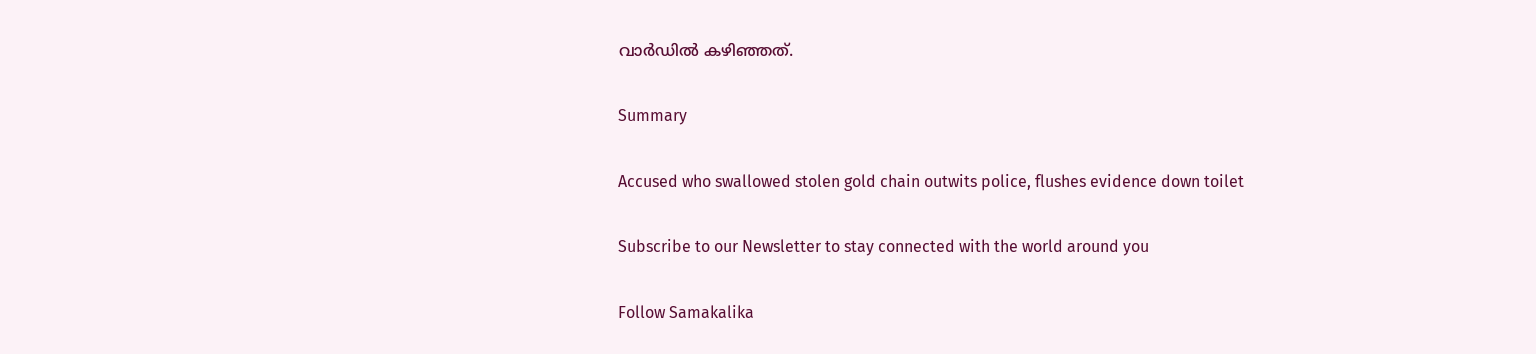വാര്‍ഡില്‍ കഴിഞ്ഞത്.

Summary

Accused who swallowed stolen gold chain outwits police, flushes evidence down toilet

Subscribe to our Newsletter to stay connected with the world around you

Follow Samakalika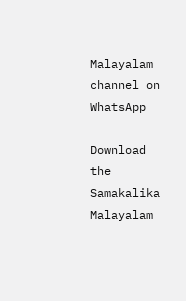Malayalam channel on WhatsApp

Download the Samakalika Malayalam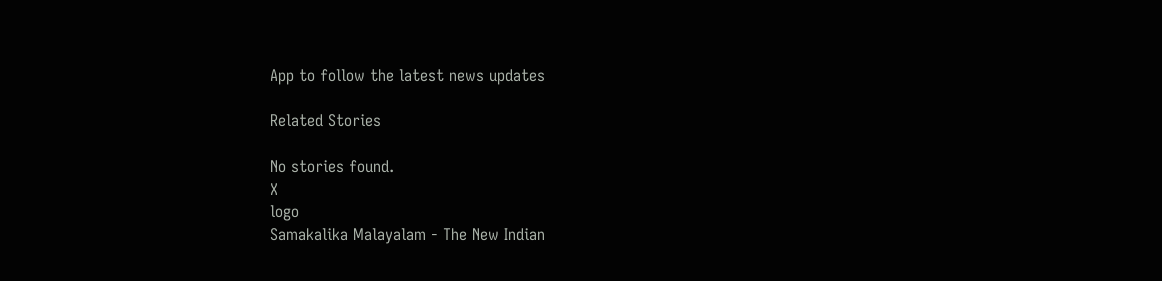App to follow the latest news updates

Related Stories

No stories found.
X
logo
Samakalika Malayalam - The New Indian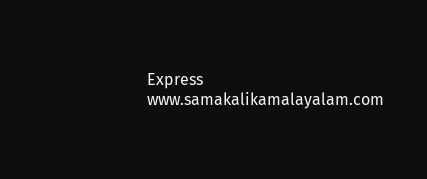Express
www.samakalikamalayalam.com